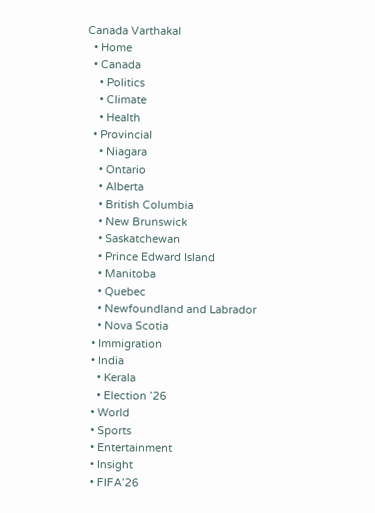Canada Varthakal
  • Home
  • Canada
    • Politics
    • Climate
    • Health
  • Provincial
    • Niagara
    • Ontario
    • Alberta
    • British Columbia
    • New Brunswick
    • Saskatchewan
    • Prince Edward Island
    • Manitoba
    • Quebec
    • Newfoundland and Labrador
    • Nova Scotia
  • Immigration
  • India
    • Kerala
    • Election ’26
  • World
  • Sports
  • Entertainment
  • Insight
  • FIFA’26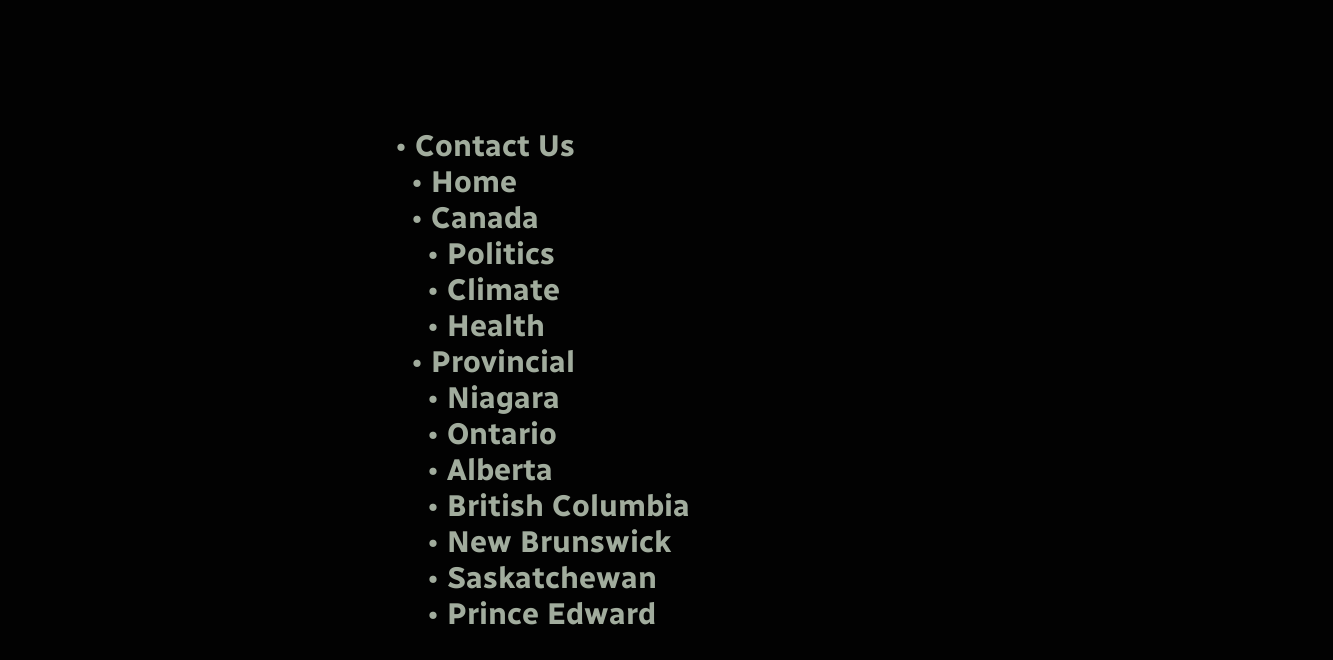• Contact Us
  • Home
  • Canada
    • Politics
    • Climate
    • Health
  • Provincial
    • Niagara
    • Ontario
    • Alberta
    • British Columbia
    • New Brunswick
    • Saskatchewan
    • Prince Edward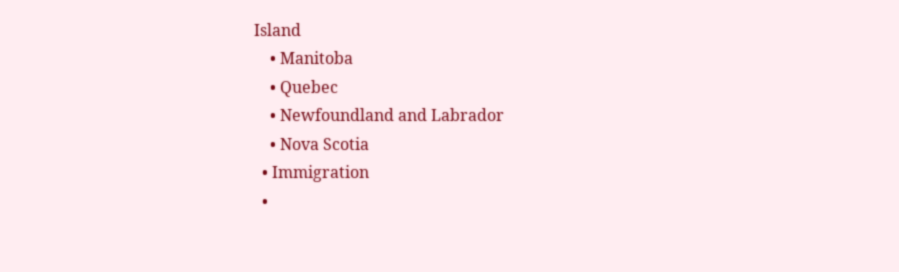Island
    • Manitoba
    • Quebec
    • Newfoundland and Labrador
    • Nova Scotia
  • Immigration
  •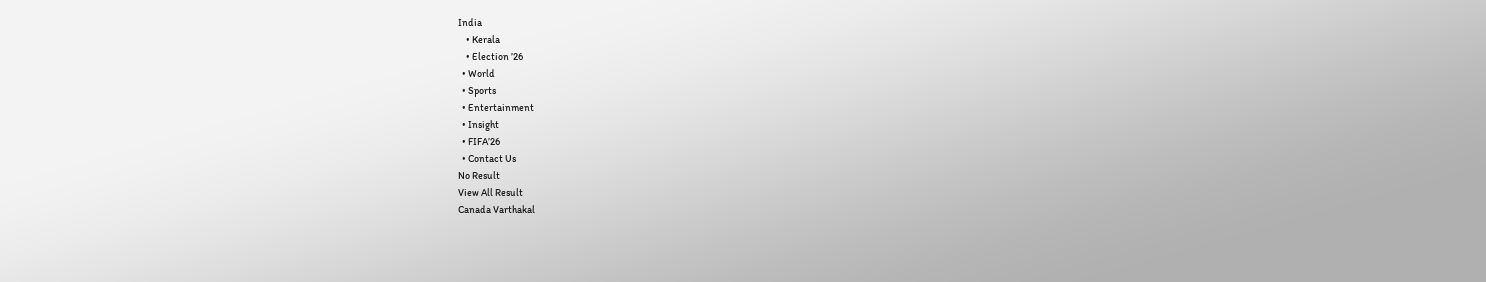India
    • Kerala
    • Election ’26
  • World
  • Sports
  • Entertainment
  • Insight
  • FIFA’26
  • Contact Us
No Result
View All Result
Canada Varthakal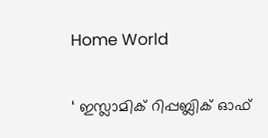Home World

‘ ഇസ്ലാമിക് റിപ്പബ്ലിക് ഓഫ്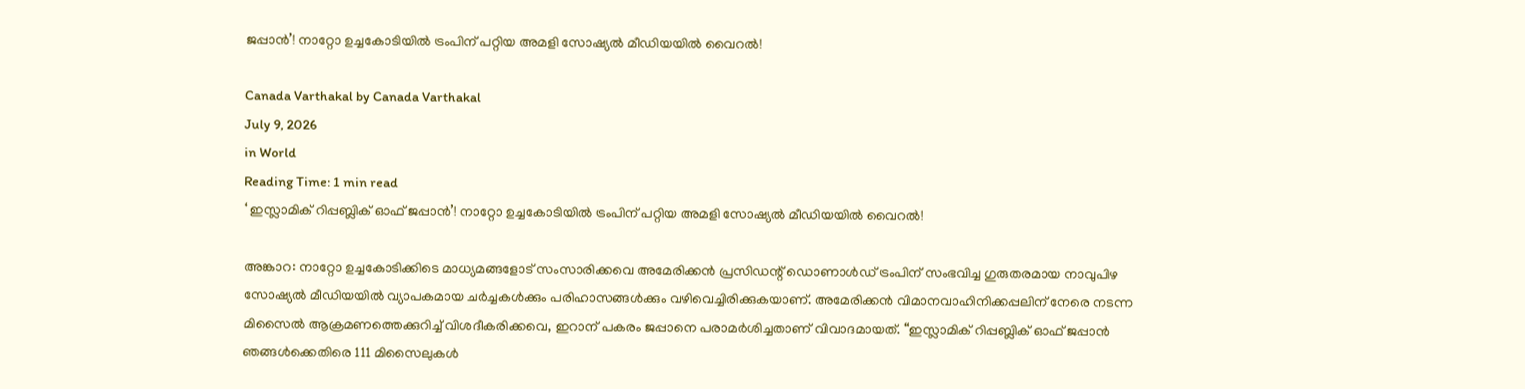ജപ്പാൻ’! നാറ്റോ ഉച്ചകോടിയിൽ ട്രംപിന് പറ്റിയ അമളി സോഷ്യൽ മീഡിയയിൽ വൈറൽ!

Canada Varthakal by Canada Varthakal
July 9, 2026
in World
Reading Time: 1 min read
‘ ഇസ്ലാമിക് റിപ്പബ്ലിക് ഓഫ് ജപ്പാൻ’! നാറ്റോ ഉച്ചകോടിയിൽ ട്രംപിന് പറ്റിയ അമളി സോഷ്യൽ മീഡിയയിൽ വൈറൽ!

അങ്കാറ: നാറ്റോ ഉച്ചകോടിക്കിടെ മാധ്യമങ്ങളോട് സംസാരിക്കവെ അമേരിക്കൻ പ്രസിഡന്റ് ഡൊണാൾഡ് ട്രംപിന് സംഭവിച്ച ഗുരുതരമായ നാവുപിഴ സോഷ്യൽ മീഡിയയിൽ വ്യാപകമായ ചർച്ചകൾക്കും പരിഹാസങ്ങൾക്കും വഴിവെച്ചിരിക്കുകയാണ്. അമേരിക്കൻ വിമാനവാഹിനിക്കപ്പലിന് നേരെ നടന്ന മിസൈൽ ആക്രമണത്തെക്കുറിച്ച് വിശദീകരിക്കവെ, ഇറാന് പകരം ജപ്പാനെ പരാമർശിച്ചതാണ് വിവാദമായത്. “ഇസ്ലാമിക് റിപ്പബ്ലിക് ഓഫ് ജപ്പാൻ ഞങ്ങൾക്കെതിരെ 111 മിസൈലുകൾ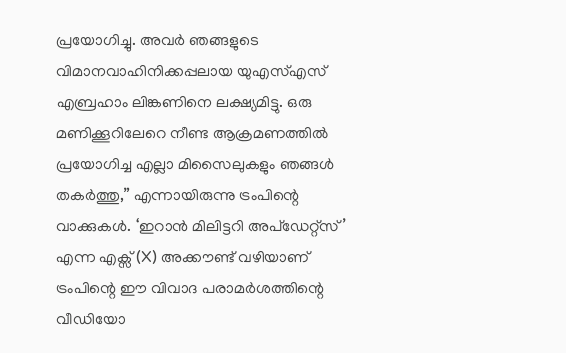പ്രയോഗിച്ചു. അവർ ഞങ്ങളുടെ വിമാനവാഹിനിക്കപ്പലായ യുഎസ്എസ് എബ്രഹാം ലിങ്കണിനെ ലക്ഷ്യമിട്ടു. ഒരു മണിക്കൂറിലേറെ നീണ്ട ആക്രമണത്തിൽ പ്രയോഗിച്ച എല്ലാ മിസൈലുകളും ഞങ്ങൾ തകർത്തു,” എന്നായിരുന്നു ട്രംപിന്റെ വാക്കുകൾ. ‘ഇറാൻ മിലിട്ടറി അപ്ഡേറ്റ്സ്’ എന്ന എക്സ് (X) അക്കൗണ്ട് വഴിയാണ് ട്രംപിന്റെ ഈ വിവാദ പരാമർശത്തിന്റെ വീഡിയോ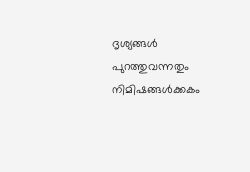ദൃശ്യങ്ങൾ പുറത്തുവന്നതും നിമിഷങ്ങൾക്കകം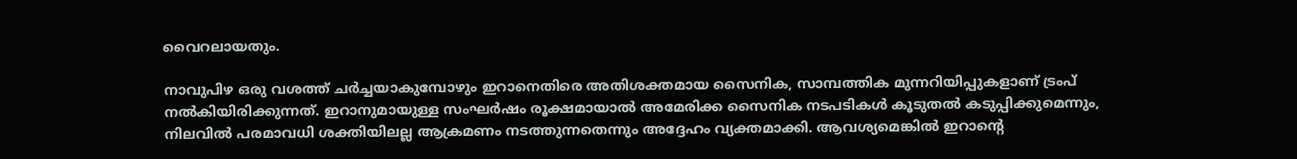വൈറലായതും.

നാവുപിഴ ഒരു വശത്ത് ചർച്ചയാകുമ്പോഴും ഇറാനെതിരെ അതിശക്തമായ സൈനിക, സാമ്പത്തിക മുന്നറിയിപ്പുകളാണ് ട്രംപ് നൽകിയിരിക്കുന്നത്. ഇറാനുമായുള്ള സംഘർഷം രൂക്ഷമായാൽ അമേരിക്ക സൈനിക നടപടികൾ കൂടുതൽ കടുപ്പിക്കുമെന്നും, നിലവിൽ പരമാവധി ശക്തിയിലല്ല ആക്രമണം നടത്തുന്നതെന്നും അദ്ദേഹം വ്യക്തമാക്കി. ആവശ്യമെങ്കിൽ ഇറാന്റെ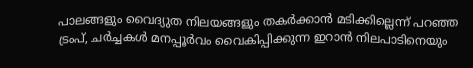പാലങ്ങളും വൈദ്യുത നിലയങ്ങളും തകർക്കാൻ മടിക്കില്ലെന്ന് പറഞ്ഞ ട്രംപ്, ചർച്ചകൾ മനപ്പൂർവം വൈകിപ്പിക്കുന്ന ഇറാൻ നിലപാടിനെയും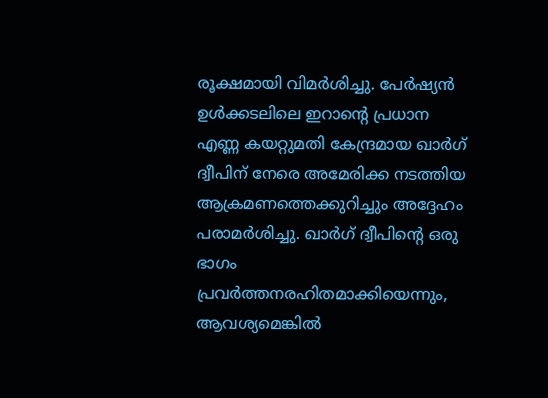രൂക്ഷമായി വിമർശിച്ചു. പേർഷ്യൻ ഉൾക്കടലിലെ ഇറാന്റെ പ്രധാന എണ്ണ കയറ്റുമതി കേന്ദ്രമായ ഖാർഗ് ദ്വീപിന് നേരെ അമേരിക്ക നടത്തിയ ആക്രമണത്തെക്കുറിച്ചും അദ്ദേഹം പരാമർശിച്ചു. ഖാർഗ് ദ്വീപിന്റെ ഒരു ഭാഗം പ്രവർത്തനരഹിതമാക്കിയെന്നും, ആവശ്യമെങ്കിൽ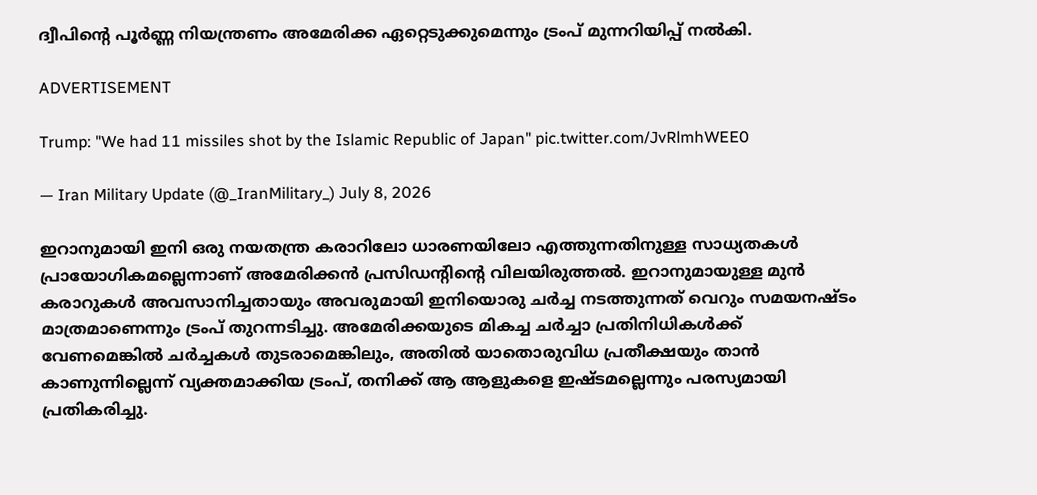ദ്വീപിന്റെ പൂർണ്ണ നിയന്ത്രണം അമേരിക്ക ഏറ്റെടുക്കുമെന്നും ട്രംപ് മുന്നറിയിപ്പ് നൽകി.

ADVERTISEMENT

Trump: "We had 11 missiles shot by the Islamic Republic of Japan" pic.twitter.com/JvRlmhWEE0

— Iran Military Update (@_IranMilitary_) July 8, 2026

ഇറാനുമായി ഇനി ഒരു നയതന്ത്ര കരാറിലോ ധാരണയിലോ എത്തുന്നതിനുള്ള സാധ്യതകൾ പ്രായോഗികമല്ലെന്നാണ് അമേരിക്കൻ പ്രസിഡന്റിന്റെ വിലയിരുത്തൽ. ഇറാനുമായുള്ള മുൻ കരാറുകൾ അവസാനിച്ചതായും അവരുമായി ഇനിയൊരു ചർച്ച നടത്തുന്നത് വെറും സമയനഷ്ടം മാത്രമാണെന്നും ട്രംപ് തുറന്നടിച്ചു. അമേരിക്കയുടെ മികച്ച ചർച്ചാ പ്രതിനിധികൾക്ക് വേണമെങ്കിൽ ചർച്ചകൾ തുടരാമെങ്കിലും, അതിൽ യാതൊരുവിധ പ്രതീക്ഷയും താൻ കാണുന്നില്ലെന്ന് വ്യക്തമാക്കിയ ട്രംപ്, തനിക്ക് ആ ആളുകളെ ഇഷ്ടമല്ലെന്നും പരസ്യമായി പ്രതികരിച്ചു.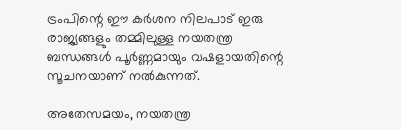ട്രംപിന്റെ ഈ കർശന നിലപാട് ഇരു രാജ്യങ്ങളും തമ്മിലുള്ള നയതന്ത്ര ബന്ധങ്ങൾ പൂർണ്ണമായും വഷളായതിന്റെ സൂചനയാണ് നൽകുന്നത്.

അതേസമയം, നയതന്ത്ര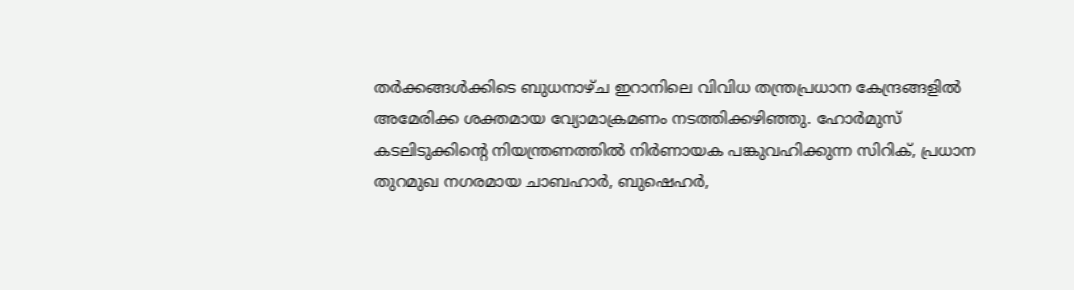തർക്കങ്ങൾക്കിടെ ബുധനാഴ്ച ഇറാനിലെ വിവിധ തന്ത്രപ്രധാന കേന്ദ്രങ്ങളിൽ അമേരിക്ക ശക്തമായ വ്യോമാക്രമണം നടത്തിക്കഴിഞ്ഞു. ഹോർമുസ് കടലിടുക്കിന്റെ നിയന്ത്രണത്തിൽ നിർണായക പങ്കുവഹിക്കുന്ന സിറിക്, പ്രധാന തുറമുഖ നഗരമായ ചാബഹാർ, ബുഷെഹർ,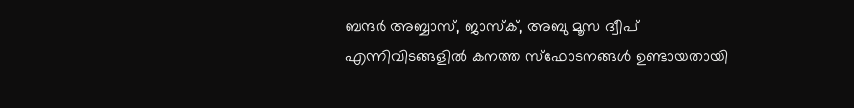ബന്ദർ അബ്ബാസ്, ജാസ്‌ക്, അബു മൂസ ദ്വീപ് എന്നിവിടങ്ങളിൽ കനത്ത സ്ഫോടനങ്ങൾ ഉണ്ടായതായി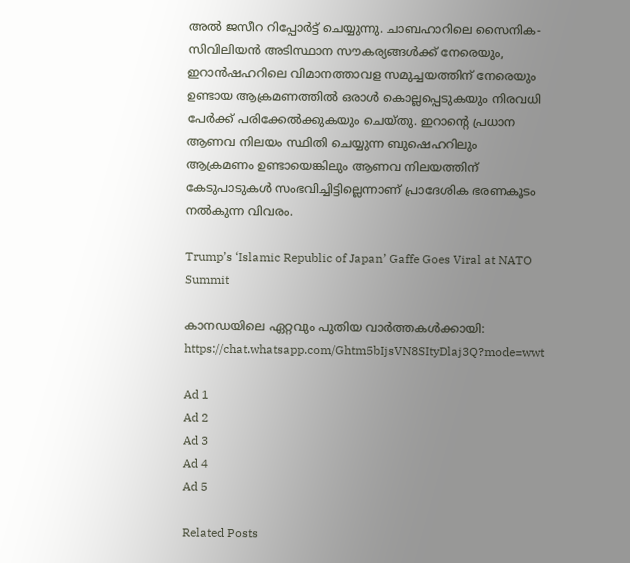അൽ ജസീറ റിപ്പോർട്ട് ചെയ്യുന്നു. ചാബഹാറിലെ സൈനിക-സിവിലിയൻ അടിസ്ഥാന സൗകര്യങ്ങൾക്ക് നേരെയും, ഇറാൻഷഹറിലെ വിമാനത്താവള സമുച്ചയത്തിന് നേരെയും ഉണ്ടായ ആക്രമണത്തിൽ ഒരാൾ കൊല്ലപ്പെടുകയും നിരവധി പേർക്ക് പരിക്കേൽക്കുകയും ചെയ്തു. ഇറാന്റെ പ്രധാന ആണവ നിലയം സ്ഥിതി ചെയ്യുന്ന ബുഷെഹറിലും ആക്രമണം ഉണ്ടായെങ്കിലും ആണവ നിലയത്തിന് കേടുപാടുകൾ സംഭവിച്ചിട്ടില്ലെന്നാണ് പ്രാദേശിക ഭരണകൂടം നൽകുന്ന വിവരം.

Trump’s ‘Islamic Republic of Japan’ Gaffe Goes Viral at NATO Summit

കാനഡയിലെ ഏറ്റവും പുതിയ വാർത്തകൾക്കായി: https://chat.whatsapp.com/Ghtm5bIjsVN8SItyDlaj3Q?mode=wwt

Ad 1
Ad 2
Ad 3
Ad 4
Ad 5

Related Posts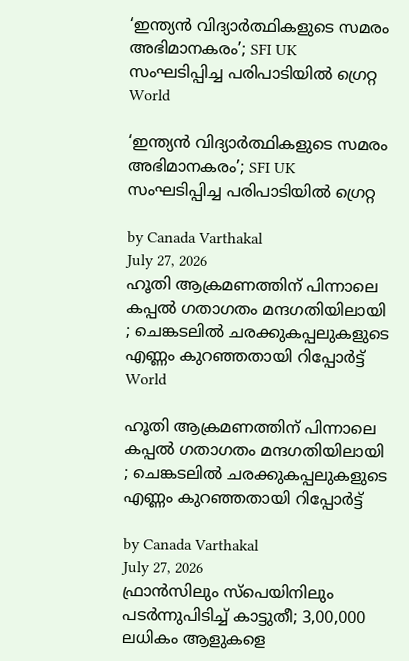‘ഇന്ത്യൻ വിദ്യാർത്ഥികളുടെ സമരം അഭിമാനകരം’; SFI UK സംഘടിപ്പിച്ച പരിപാടിയിൽ ഗ്രെറ്റ
World

‘ഇന്ത്യൻ വിദ്യാർത്ഥികളുടെ സമരം അഭിമാനകരം’; SFI UK സംഘടിപ്പിച്ച പരിപാടിയിൽ ഗ്രെറ്റ

by Canada Varthakal
July 27, 2026
ഹൂതി ആക്രമണത്തിന് പിന്നാലെ കപ്പൽ ഗതാഗതം മന്ദഗതിയിലായി ; ചെങ്കടലിൽ ചരക്കുകപ്പലുകളുടെ എണ്ണം കുറഞ്ഞതായി റിപ്പോർട്ട്
World

ഹൂതി ആക്രമണത്തിന് പിന്നാലെ കപ്പൽ ഗതാഗതം മന്ദഗതിയിലായി ; ചെങ്കടലിൽ ചരക്കുകപ്പലുകളുടെ എണ്ണം കുറഞ്ഞതായി റിപ്പോർട്ട്

by Canada Varthakal
July 27, 2026
ഫ്രാൻസിലും സ്പെയിനിലും പടർന്നുപിടിച്ച് കാട്ടുതീ; 3,00,000 ലധികം ആളുകളെ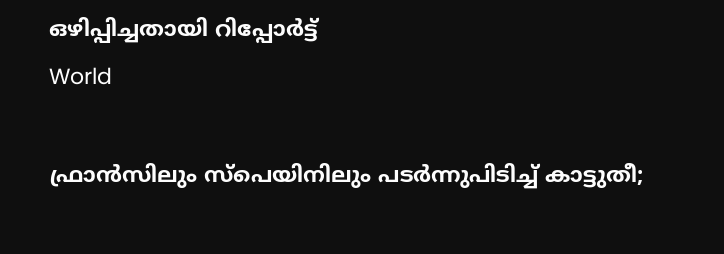ഒഴിപ്പിച്ചതായി റിപ്പോർട്ട്
World

ഫ്രാൻസിലും സ്പെയിനിലും പടർന്നുപിടിച്ച് കാട്ടുതീ;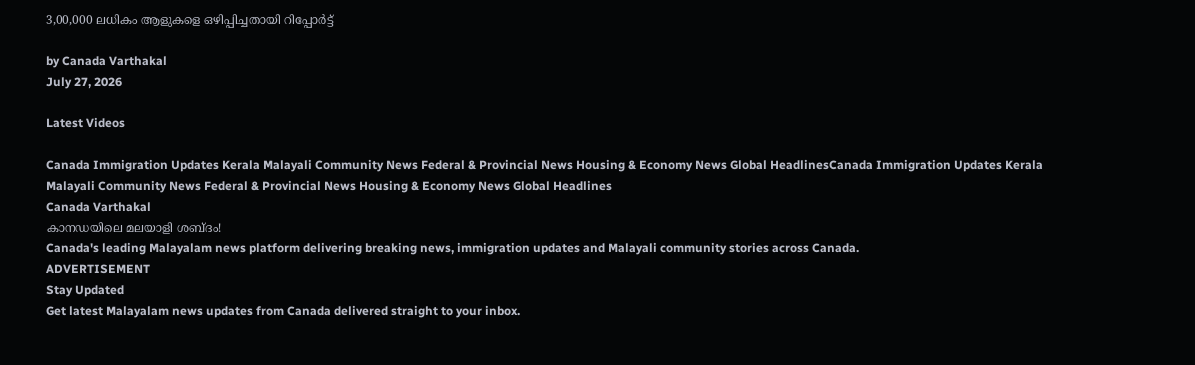3,00,000 ലധികം ആളുകളെ ഒഴിപ്പിച്ചതായി റിപ്പോർട്ട്

by Canada Varthakal
July 27, 2026

Latest Videos

Canada Immigration Updates Kerala Malayali Community News Federal & Provincial News Housing & Economy News Global HeadlinesCanada Immigration Updates Kerala Malayali Community News Federal & Provincial News Housing & Economy News Global Headlines
Canada Varthakal
കാനഡയിലെ മലയാളി ശബ്ദം!
Canada's leading Malayalam news platform delivering breaking news, immigration updates and Malayali community stories across Canada.
ADVERTISEMENT
Stay Updated
Get latest Malayalam news updates from Canada delivered straight to your inbox.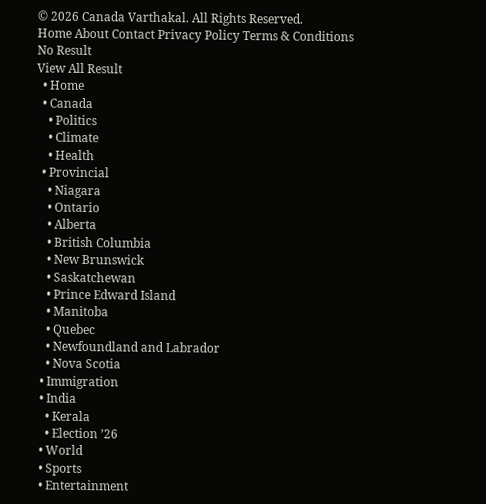© 2026 Canada Varthakal. All Rights Reserved.
Home About Contact Privacy Policy Terms & Conditions
No Result
View All Result
  • Home
  • Canada
    • Politics
    • Climate
    • Health
  • Provincial
    • Niagara
    • Ontario
    • Alberta
    • British Columbia
    • New Brunswick
    • Saskatchewan
    • Prince Edward Island
    • Manitoba
    • Quebec
    • Newfoundland and Labrador
    • Nova Scotia
  • Immigration
  • India
    • Kerala
    • Election ’26
  • World
  • Sports
  • Entertainment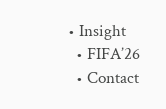• Insight
  • FIFA’26
  • Contact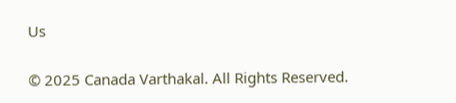Us

© 2025 Canada Varthakal. All Rights Reserved.